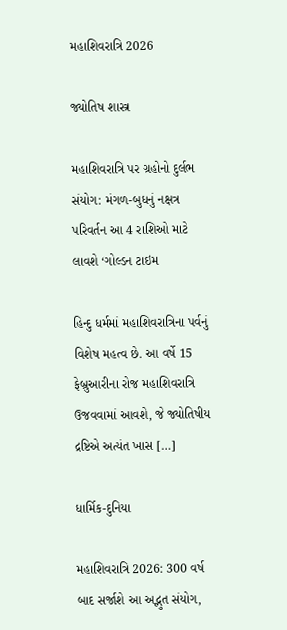મહાશિવરાત્રિ 2026

જ્યોતિષ શાસ્ત્ર

મહાશિવરાત્રિ પર ગ્રહોનો દુર્લભ સંયોગ: મંગળ-બુધનું નક્ષત્ર પરિવર્તન આ 4 રાશિઓ માટે લાવશે ‘ગોલ્ડન ટાઇમ

હિન્દુ ધર્મમાં મહાશિવરાત્રિના પર્વનું વિશેષ મહત્વ છે. આ વર્ષે 15 ફેબ્રુઆરીના રોજ મહાશિવરાત્રિ ઉજવવામાં આવશે, જે જ્યોતિષીય દ્રષ્ટિએ અત્યંત ખાસ […]

ધાર્મિક-દુનિયા

મહાશિવરાત્રિ 2026: 300 વર્ષ બાદ સર્જાશે આ અદ્ભુત સંયોગ,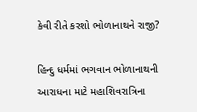કેવી રીતે કરશો ભોળાનાથને રાજી?

હિન્દુ ધર્મમાં ભગવાન ભોળાનાથની આરાધના માટે મહાશિવરાત્રિના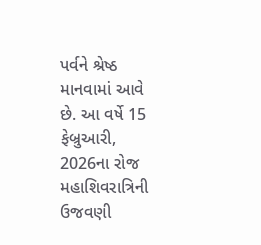પર્વને શ્રેષ્ઠ માનવામાં આવે છે. આ વર્ષે 15 ફેબ્રુઆરી, 2026ના રોજ મહાશિવરાત્રિની ઉજવણી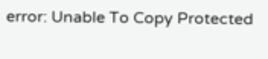error: Unable To Copy Protected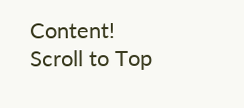Content!
Scroll to Top